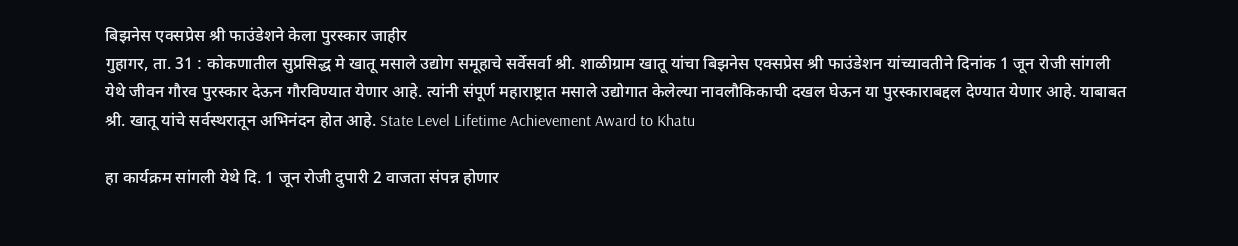बिझनेस एक्सप्रेस श्री फाउंडेशने केला पुरस्कार जाहीर
गुहागर, ता. 31 : कोकणातील सुप्रसिद्ध मे खातू मसाले उद्योग समूहाचे सर्वेसर्वा श्री. शाळीग्राम खातू यांचा बिझनेस एक्सप्रेस श्री फाउंडेशन यांच्यावतीने दिनांक 1 जून रोजी सांगली येथे जीवन गौरव पुरस्कार देऊन गौरविण्यात येणार आहे. त्यांनी संपूर्ण महाराष्ट्रात मसाले उद्योगात केलेल्या नावलौकिकाची दखल घेऊन या पुरस्काराबद्दल देण्यात येणार आहे. याबाबत श्री. खातू यांचे सर्वस्थरातून अभिनंदन होत आहे. State Level Lifetime Achievement Award to Khatu

हा कार्यक्रम सांगली येथे दि. 1 जून रोजी दुपारी 2 वाजता संपन्न होणार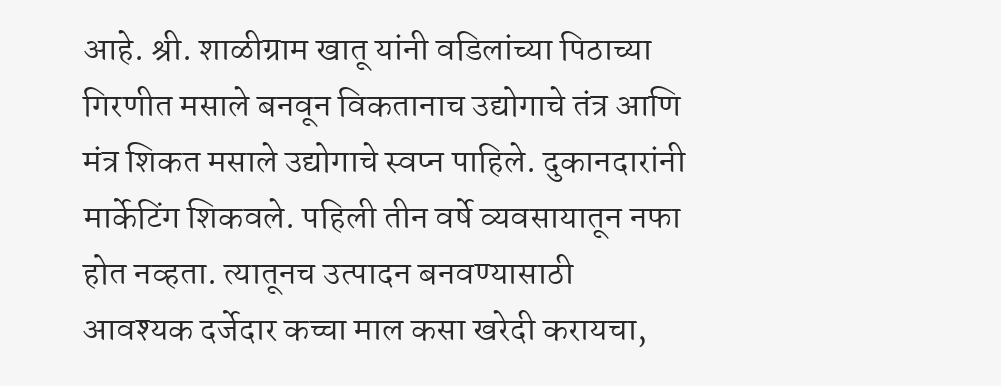आहे. श्री. शाळीग्राम खातू यांनी वडिलांच्या पिठाच्या गिरणीत मसाले बनवून विकतानाच उद्योगाचे तंत्र आणि मंत्र शिकत मसाले उद्योगाचे स्वप्न पाहिले. दुकानदारांनी मार्केटिंग शिकवले. पहिली तीन वर्षे व्यवसायातून नफा होत नव्हता. त्यातूनच उत्पादन बनवण्यासाठी आवश्यक दर्जेदार कच्चा माल कसा खरेदी करायचा,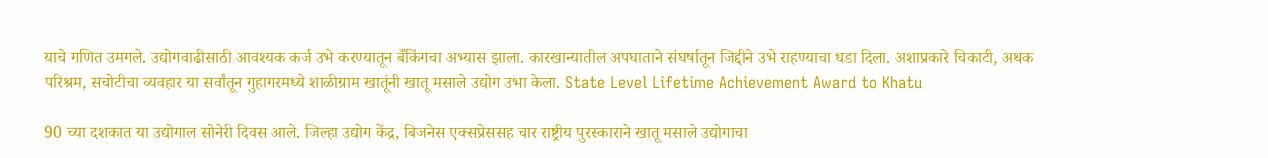याचे गणित उमगले. उद्योगवाढीसाठी आवश्यक कर्ज उभे करण्यातून बँकिंगचा अभ्यास झाला. कारखान्यातील अपघाताने संघर्षातून जिद्दीने उभे राहण्याचा धडा दिला. अशाप्रकारे चिकाटी, अथक परिश्रम, सचोटीचा व्यवहार या सर्वांतून गुहागरमध्ये शाळीग्राम खातूंनी खातू मसाले उद्योग उभा केला. State Level Lifetime Achievement Award to Khatu

90 च्या दशकात या उद्योगाल सोनेरी दिवस आले. जिल्हा उद्योग केंद्र, बिजनेस एक्सप्रेससह चार राष्ट्रीय पुरस्काराने खातू मसाले उद्योगाचा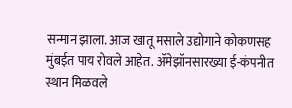सन्मान झाला. आज खातू मसाले उद्योगाने कोकणसह मुंबईत पाय रोवले आहेत. ॲमेझॉनसारख्या ई-कंपनीत स्थान मिळवले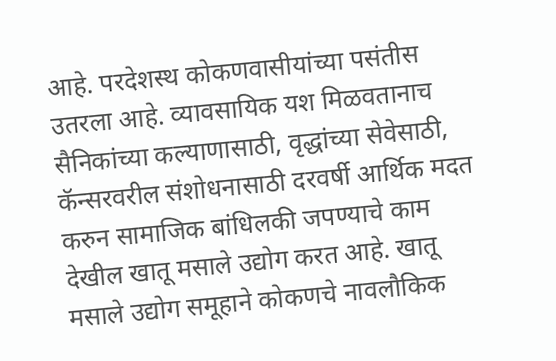आहे. परदेशस्थ कोकणवासीयांच्या पसंतीस उतरला आहे. व्यावसायिक यश मिळवतानाच सैनिकांच्या कल्याणासाठी, वृद्धांच्या सेवेसाठी, कॅन्सरवरील संशोधनासाठी दरवर्षी आर्थिक मदत करुन सामाजिक बांधिलकी जपण्याचे काम देखील खातू मसाले उद्योग करत आहे. खातू मसाले उद्योग समूहाने कोकणचे नावलौकिक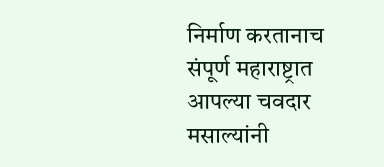निर्माण करतानाच संपूर्ण महाराष्ट्रात आपल्या चवदार मसाल्यांनी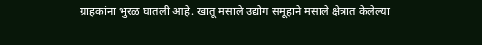ग्राहकांना भुरळ घातली आहे. खातू मसाले उद्योग समूहाने मसाले क्षेत्रात केलेल्या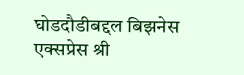घोडदौडीबद्दल बिझनेस एक्सप्रेस श्री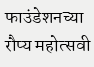फाउंडेशनच्या रौप्य महोत्सवी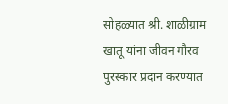सोहळ्यात श्री. शाळीग्राम खातू यांना जीवन गौरव पुरस्कार प्रदान करण्यात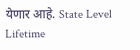येणार आहे. State Level Lifetime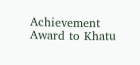Achievement Award to Khatu